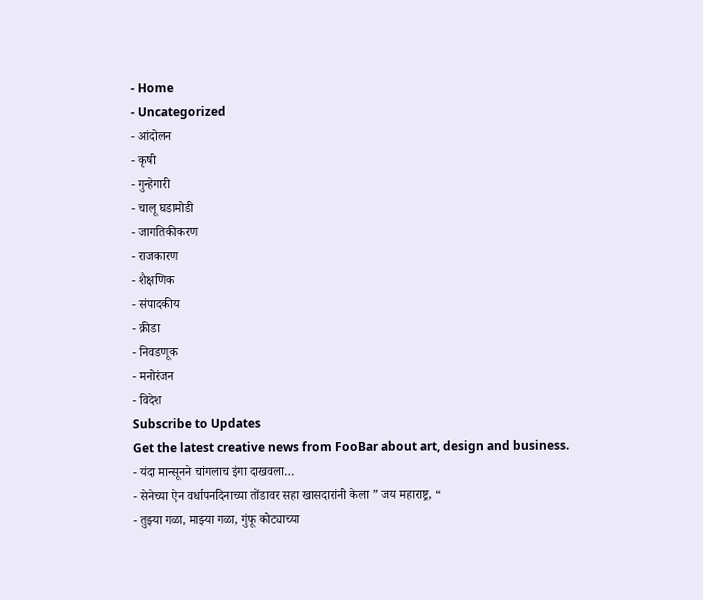- Home
- Uncategorized
- आंदोलन
- कृषी
- गुन्हेगारी
- चालू घडामोडी
- जागतिकीकरण
- राजकारण
- शैक्षणिक
- संपादकीय
- क्रीडा
- निवडणूक
- मनोरंजन
- विदेश
Subscribe to Updates
Get the latest creative news from FooBar about art, design and business.
- यंदा मान्सूनने चांगलाच इंगा दाखवला…
- सेनेच्या ऐन वर्धापनदिनाच्या तोंडावर सहा खासदारांनी केला ” जय महाराष्ट्र, “
- तुझ्या गळा, माझ्या गळा, गुंफू कोट्याच्या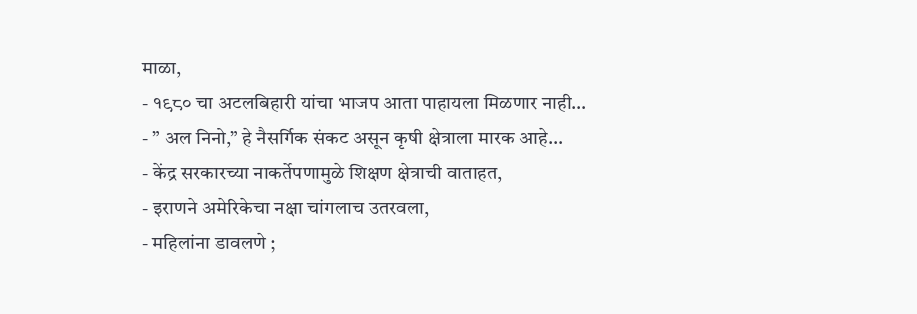माळा,
- १९८० चा अटलबिहारी यांचा भाजप आता पाहायला मिळणार नाही…
- ” अल निनो,” हे नैसर्गिक संकट असून कृषी क्षेत्राला मारक आहे…
- केंद्र सरकारच्या नाकर्तेपणामुळे शिक्षण क्षेत्राची वाताहत,
- इराणने अमेरिकेचा नक्षा चांगलाच उतरवला,
- महिलांना डावलणे ;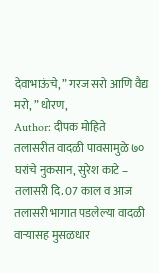देवाभाऊंचे, ” गरज सरो आणि वैद्य मरो, ” धोरण,
Author: दीपक मोहिते
तलासरीत वादळी पावसामुळे ७० घरांचे नुकसान, सुरेश काटे – तलासरी दि. 07 काल व आज तलासरी भागात पडलेल्या वादळी वाऱ्यासह मुसळधार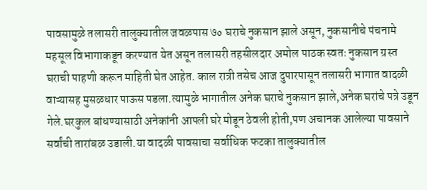पावसामुळे तलासरी तालुक्यातील जवळपास ७० घराचे नुकसान झाले असून, नुकसानीचे पंचनामे महसूल विभागाकडून करण्यात येत असून तलासरी तहसीलदार अमोल पाठक स्वतः नुकसान ग्रस्त घराची पाहणी करून माहिती घेत आहेत. काल रात्री तसेच आज दुपारपासून तलासरी भागात वादळी वाऱ्यासह मुसळधार पाऊस पडला.त्यामुळे भागातील अनेक घराचे नुकसान झाले,अनेक घरांचे पत्रे उडून गेले.घरकुल बांधण्यासाठी अनेकांनी आपली घरे मोडून ठेवली होती,पण अचानक आलेल्या पावसाने सर्वांची तारांबळ उडाली.या वादळी पावसाचा सर्वाधिक फटका तालुक्यातील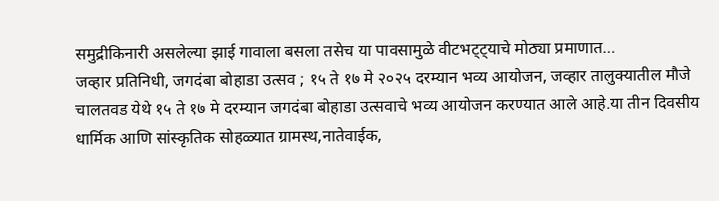समुद्रीकिनारी असलेल्या झाई गावाला बसला तसेच या पावसामुळे वीटभट्ट्याचे मोठ्या प्रमाणात…
जव्हार प्रतिनिधी, जगदंबा बोहाडा उत्सव ; १५ ते १७ मे २०२५ दरम्यान भव्य आयोजन, जव्हार तालुक्यातील मौजे चालतवड येथे १५ ते १७ मे दरम्यान जगदंबा बोहाडा उत्सवाचे भव्य आयोजन करण्यात आले आहे.या तीन दिवसीय धार्मिक आणि सांस्कृतिक सोहळ्यात ग्रामस्थ,नातेवाईक,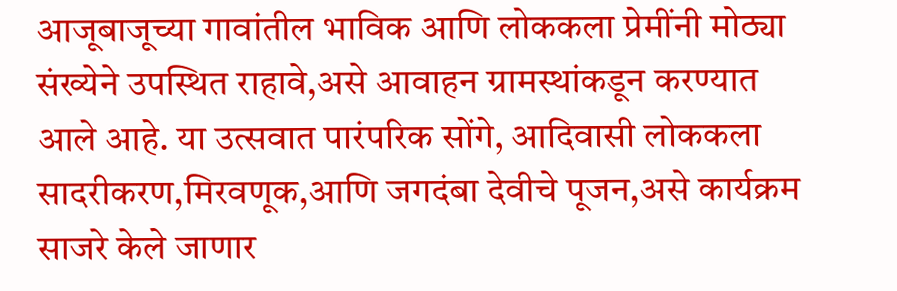आजूबाजूच्या गावांतील भाविक आणि लोककला प्रेमींनी मोठ्या संख्येने उपस्थित राहावे,असे आवाहन ग्रामस्थांकडून करण्यात आले आहे. या उत्सवात पारंपरिक सोंगे, आदिवासी लोककला सादरीकरण,मिरवणूक,आणि जगदंबा देवीचे पूजन,असे कार्यक्रम साजरे केले जाणार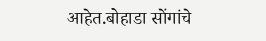आहेत.बोहाडा सोंगांचे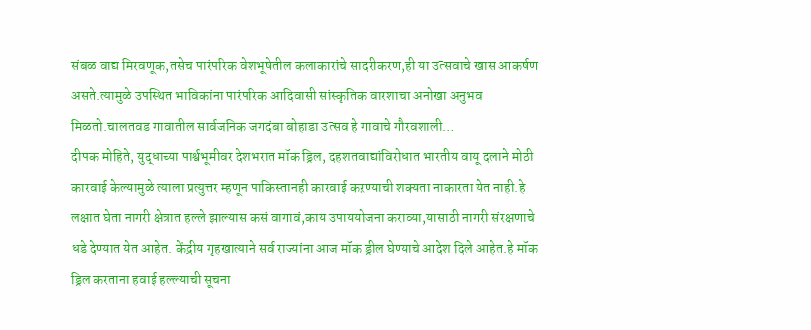संबळ वाद्य मिरवणूक,तसेच पारंपरिक वेशभूषेतील कलाकारांचे सादरीकरण,ही या उत्सवाचे खास आकर्षण असते.त्यामुळे उपस्थित भाविकांना पारंपरिक आदिवासी सांस्कृतिक वारशाचा अनोखा अनुभव मिळतो.चालतवड गावातील सार्वजनिक जगदंबा बोहाडा उत्सव हे गावाचे गौरवशाली…
दीपक मोहिते, युद्धाच्या पार्श्वभूमीवर देशभरात मॉक ड्रिल, दहशतवाद्यांविरोधात भारतीय वायू दलाने मोठी कारवाई केल्यामुळे त्याला प्रत्युत्तर म्हणून पाकिस्तानही कारवाई कऱण्याची शक्यता नाकारता येत नाही.हे लक्षात घेता नागरी क्षेत्रात हल्ले झाल्यास कसं वागावं,काय उपाययोजना कराव्या,यासाठी नागरी संरक्षणाचे धडे देण्यात येत आहेत. केंद्रीय गृहखात्याने सर्व राज्यांना आज मॉक ड्रील घेण्याचे आदेश दिले आहेत.हे मॉक ड्रिल करताना हवाई हल्ल्याची सूचना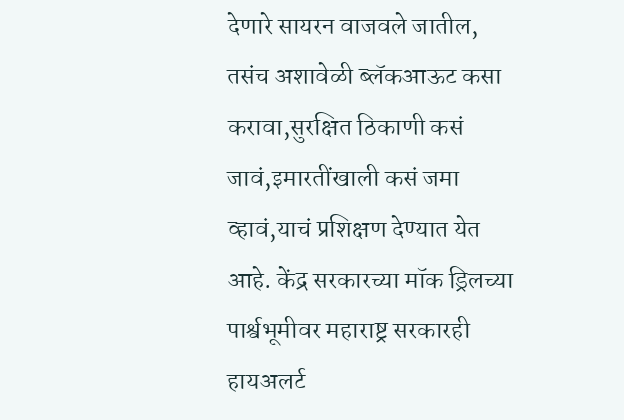देणारे सायरन वाजवले जातील, तसंच अशावेळी ब्लॅकआऊट कसा करावा,सुरक्षित ठिकाणी कसं जावं,इमारतींखाली कसं जमा व्हावं,याचं प्रशिक्षण देण्यात येत आहे. केंद्र सरकारच्या मॉक ड्रिलच्या पार्श्वभूमीवर महाराष्ट्र सरकारही हायअलर्ट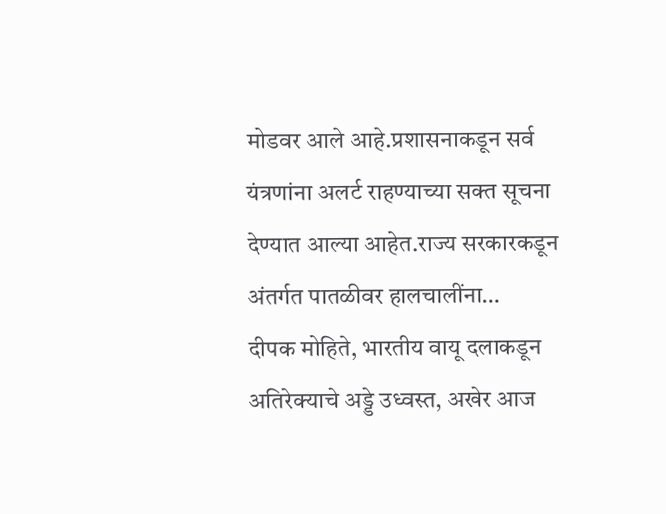मोडवर आले आहे.प्रशासनाकडून सर्व यंत्रणांना अलर्ट राहण्याच्या सक्त सूचना देण्यात आल्या आहेत.राज्य सरकारकडून अंतर्गत पातळीवर हालचालींना…
दीपक मोहिते, भारतीय वायू दलाकडून अतिरेक्याचे अड्डे उध्वस्त, अखेर आज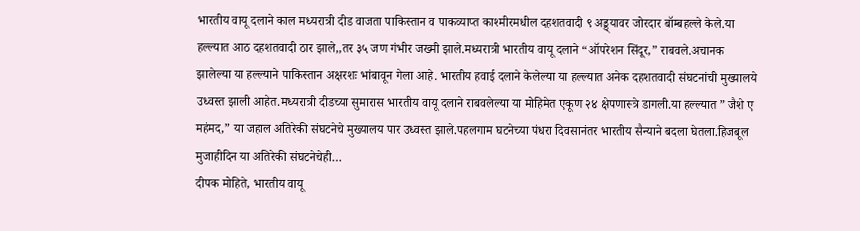भारतीय वायू दलाने काल मध्यरात्री दीड वाजता पाकिस्तान व पाकव्याप्त काश्मीरमधील दहशतवादी ९ अड्ड्यावर जोरदार बॉम्बहल्ले केले.या हल्ल्यात आठ दहशतवादी ठार झाले,,तर ३५ जण गंभीर जख्मी झाले.मध्यरात्री भारतीय वायू दलाने “ऑपरेशन सिंदूर,” राबवले.अचानक झालेल्या या हल्ल्याने पाकिस्तान अक्षरशः भांबावून गेला आहे. भारतीय हवाई दलाने केलेल्या या हल्ल्यात अनेक दहशतवादी संघटनांची मुख्यालये उध्वस्त झाली आहेत.मध्यरात्री दीडच्या सुमारास भारतीय वायू दलाने राबवलेल्या या मोहिमेत एकूण २४ क्षेपणास्त्रे डागली.या हल्ल्यात ” जैशे ए महंमद,” या जहाल अतिरेकी संघटनेचे मुख्यालय पार उध्वस्त झाले.पहलगाम घटनेच्या पंधरा दिवसानंतर भारतीय सैन्याने बदला घेतला.हिजबूल मुजाहीदिन या अतिरेकी संघटनेचेही…
दीपक मोहिते, भारतीय वायू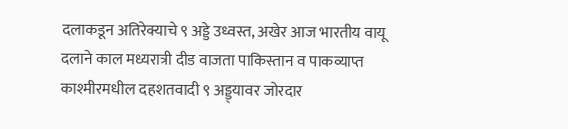दलाकडून अतिरेक्याचे ९ अड्डे उध्वस्त, अखेर आज भारतीय वायू दलाने काल मध्यरात्री दीड वाजता पाकिस्तान व पाकव्याप्त काश्मीरमधील दहशतवादी ९ अड्ड्यावर जोरदार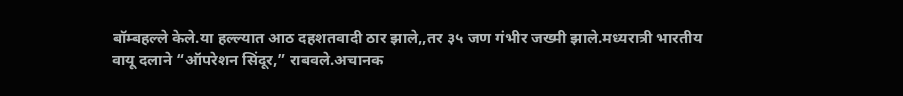बॉम्बहल्ले केले.या हल्ल्यात आठ दहशतवादी ठार झाले,,तर ३५ जण गंभीर जख्मी झाले.मध्यरात्री भारतीय वायू दलाने “ऑपरेशन सिंदूर,” राबवले.अचानक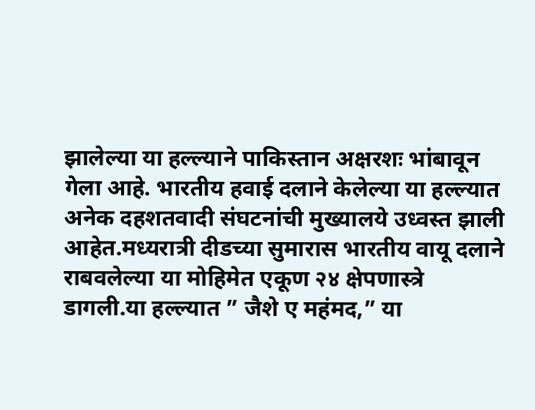झालेल्या या हल्ल्याने पाकिस्तान अक्षरशः भांबावून गेला आहे. भारतीय हवाई दलाने केलेल्या या हल्ल्यात अनेक दहशतवादी संघटनांची मुख्यालये उध्वस्त झाली आहेत.मध्यरात्री दीडच्या सुमारास भारतीय वायू दलाने राबवलेल्या या मोहिमेत एकूण २४ क्षेपणास्त्रे डागली.या हल्ल्यात ” जैशे ए महंमद,” या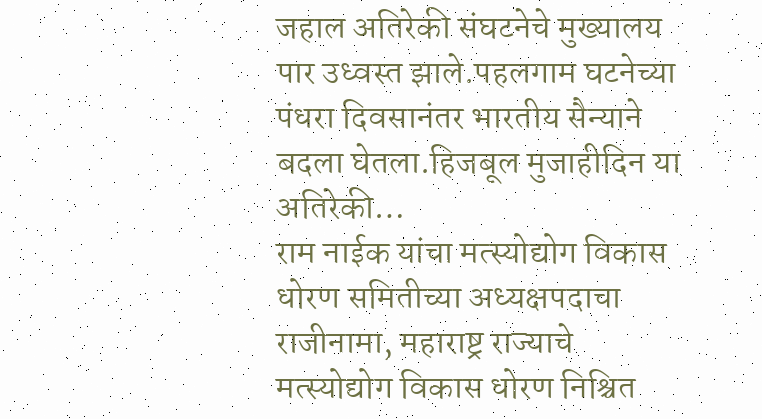जहाल अतिरेकी संघटनेचे मुख्यालय पार उध्वस्त झाले.पहलगाम घटनेच्या पंधरा दिवसानंतर भारतीय सैन्याने बदला घेतला.हिजबूल मुजाहीदिन या अतिरेकी…
राम नाईक यांचा मत्स्योद्योग विकास धोरण समितीच्या अध्यक्षपदाचा राजीनामा, महाराष्ट्र राज्याचे मत्स्योद्योग विकास धोरण निश्चित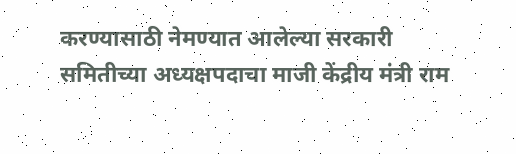करण्यासाठी नेमण्यात आलेल्या सरकारी समितीच्या अध्यक्षपदाचा माजी केंद्रीय मंत्री राम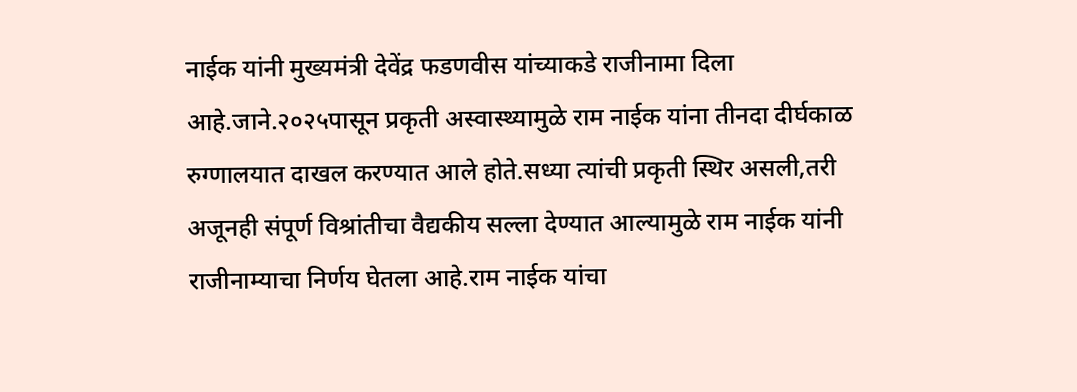नाईक यांनी मुख्यमंत्री देवेंद्र फडणवीस यांच्याकडे राजीनामा दिला आहे.जाने.२०२५पासून प्रकृती अस्वास्थ्यामुळे राम नाईक यांना तीनदा दीर्घकाळ रुग्णालयात दाखल करण्यात आले होते.सध्या त्यांची प्रकृती स्थिर असली,तरी अजूनही संपूर्ण विश्रांतीचा वैद्यकीय सल्ला देण्यात आल्यामुळे राम नाईक यांनी राजीनाम्याचा निर्णय घेतला आहे.राम नाईक यांचा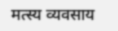मत्स्य व्यवसाय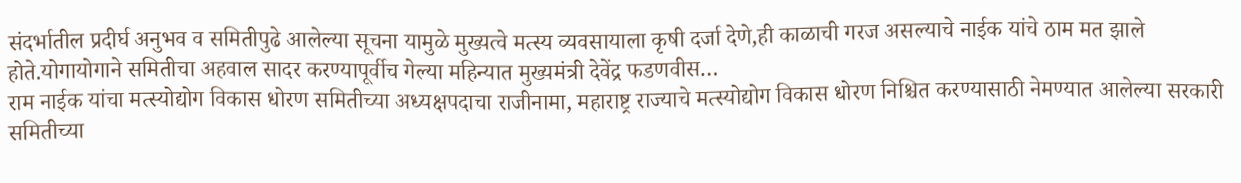संदर्भातील प्रदीर्घ अनुभव व समितीपुढे आलेल्या सूचना यामुळे मुख्यत्वे मत्स्य व्यवसायाला कृषी दर्जा देणे,ही काळाची गरज असल्याचे नाईक यांचे ठाम मत झाले होते.योगायोगाने समितीचा अहवाल सादर करण्यापूर्वीच गेल्या महिन्यात मुख्यमंत्री देवेंद्र फडणवीस…
राम नाईक यांचा मत्स्योद्योग विकास धोरण समितीच्या अध्यक्षपदाचा राजीनामा, महाराष्ट्र राज्याचे मत्स्योद्योग विकास धोरण निश्चित करण्यासाठी नेमण्यात आलेल्या सरकारी समितीच्या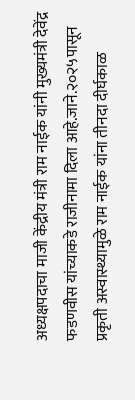अध्यक्षपदाचा माजी केंद्रीय मंत्री राम नाईक यांनी मुख्यमंत्री देवेंद्र फडणवीस यांच्याकडे राजीनामा दिला आहे.जाने.२०२५पासून प्रकृती अस्वास्थ्यामुळे राम नाईक यांना तीनदा दीर्घकाळ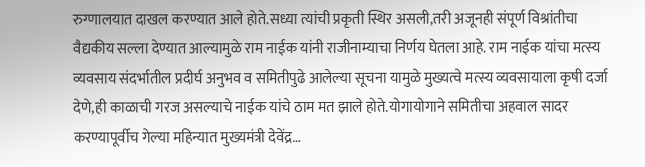रुग्णालयात दाखल करण्यात आले होते.सध्या त्यांची प्रकृती स्थिर असली,तरी अजूनही संपूर्ण विश्रांतीचा वैद्यकीय सल्ला देण्यात आल्यामुळे राम नाईक यांनी राजीनाम्याचा निर्णय घेतला आहे. राम नाईक यांचा मत्स्य व्यवसाय संदर्भातील प्रदीर्घ अनुभव व समितीपुढे आलेल्या सूचना यामुळे मुख्यत्वे मत्स्य व्यवसायाला कृषी दर्जा देणे,ही काळाची गरज असल्याचे नाईक यांचे ठाम मत झाले होते.योगायोगाने समितीचा अहवाल सादर करण्यापूर्वीच गेल्या महिन्यात मुख्यमंत्री देवेंद्र…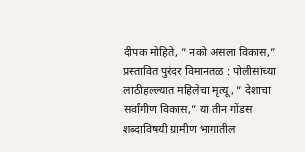दीपक मोहिते, ” नको असला विकास,” प्रस्तावित पुरंदर विमानतळ : पोलीसांच्या लाठीहल्ल्यात महिलेचा मृत्यू, ” देशाचा सर्वांगीण विकास,” या तीन गोंडस शब्दाविषयी ग्रामीण भागातील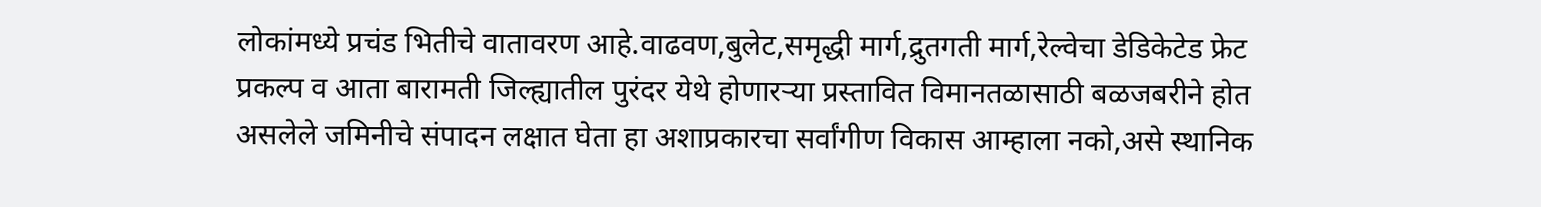लोकांमध्ये प्रचंड भितीचे वातावरण आहे.वाढवण,बुलेट,समृद्धी मार्ग,द्रुतगती मार्ग,रेल्वेचा डेडिकेटेड फ्रेट प्रकल्प व आता बारामती जिल्ह्यातील पुरंदर येथे होणारऱ्या प्रस्तावित विमानतळासाठी बळजबरीने होत असलेले जमिनीचे संपादन लक्षात घेता हा अशाप्रकारचा सर्वांगीण विकास आम्हाला नको,असे स्थानिक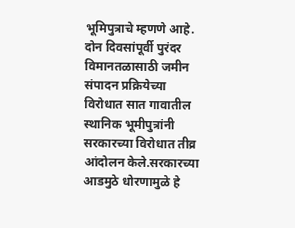भूमिपुत्राचे म्हणणे आहे. दोन दिवसांपूर्वी पुरंदर विमानतळासाठी जमीन संपादन प्रक्रियेच्या विरोधात सात गावातील स्थानिक भूमीपुत्रांनी सरकारच्या विरोधात तीव्र आंदोलन केले.सरकारच्या आडमुठे धोरणामुळे हे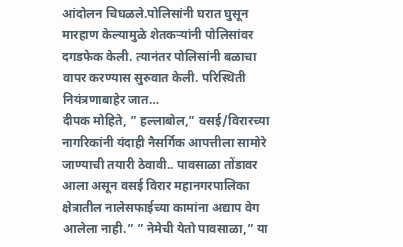आंदोलन चिघळले.पोलिसांनी घरात घुसून मारहाण केल्यामुळे शेतकऱ्यांनी पोलिसांवर दगडफेक केली. त्यानंतर पोलिसांनी बळाचा वापर करण्यास सुरुवात केली. परिस्थिती नियंत्रणाबाहेर जात…
दीपक मोहिते, ” हल्लाबोल,” वसई/विरारच्या नागरिकांनी यंदाही नैसर्गिक आपत्तीला सामोरे जाण्याची तयारी ठेवावी.. पावसाळा तोंडावर आला असून वसई विरार महानगरपालिका क्षेत्रातील नालेसफाईच्या कामांना अद्याप वेग आलेला नाही.” ” नेमेची येतो पावसाळा,” या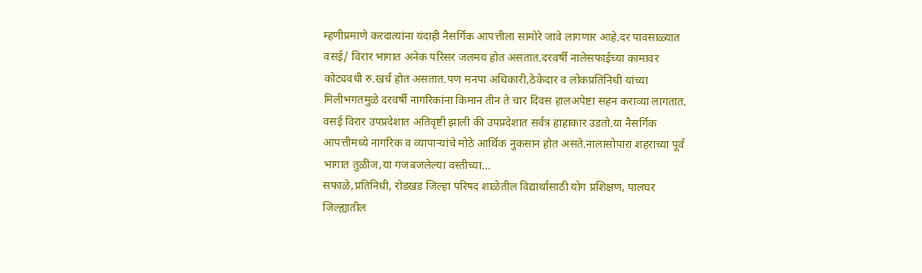म्हणीप्रमाणे करदात्यांना यंदाही नैसर्गिक आपत्तीला सामोरे जावे लागणार आहे.दर पावसाळ्यात वसई/ विरार भागात अनेक परिसर जलमय होत असतात.दरवर्षी नालेसफाईच्या कामावर कोट्यवधी रु.खर्च होत असतात.पण मनपा अधिकारी,ठेकेदार व लोकप्रतिनिधी यांच्या मिलीभगतमुळे दरवर्षी नागरिकांना किमान तीन ते चार दिवस हालअपेष्टा सहन कराव्या लागतात. वसई विरार उपप्रदेशात अतिवृष्टी झाली की उपप्रदेशात सर्वत्र हाहाकार उडतो.या नैसर्गिक आपत्तीमध्ये नागरिक व व्यापाऱ्यांचे मोठे आर्थिक नुकसान होत असते.नालासोपारा शहराच्या पूर्व भागात तुळींज,या गजबजलेल्या वस्तीच्या…
सफाळे,प्रतिनिधी, रोडखड जिल्हा परिषद शाळेतील विद्यार्थासाठी योग प्रशिक्षण, पालघर जिल्ह्यातील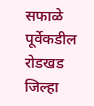सफाळे पूर्वेकडील रोडखड जिल्हा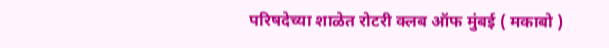परिषदेच्या शाळेत रोटरी क्लब ऑफ मुंबई ( मकाबो )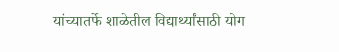यांच्यातर्फे शाळेतील विद्यार्थ्यांसाठी योग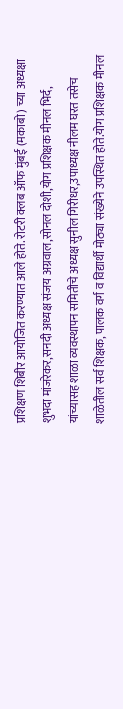प्रशिक्षण शिबीर आयोजित करण्यात आले होते. रोटरी क्लब ऑफ मुंबई (मकाबो) च्या अध्यक्षा शुभदा मांजरेकर,सनदी अध्यक्ष संजय अग्रवाल,सोनल दोशी,योग प्रशिक्षक मीनल भिर्द, यांच्यासह शाळा व्यवस्थापन समितीचे अध्यक्ष सुनील गिरीधर,उपाध्यक्ष नीलम घरत तसेच शाळेतील सर्व शिक्षक, पालक वर्ग व विद्यार्थी मोठ्या संख्येने उपस्थित होते.योग प्रशिक्षक मीनल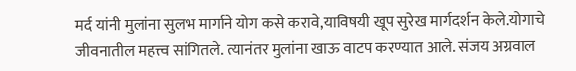मर्द यांनी मुलांना सुलभ मार्गाने योग कसे करावे,याविषयी खूप सुरेख मार्गदर्शन केले.योगाचे जीवनातील महत्त्व सांगितले. त्यानंतर मुलांना खाऊ वाटप करण्यात आले. संजय अग्रवाल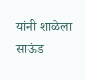यांनी शाळेला साऊंड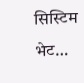सिस्टिम भेट…